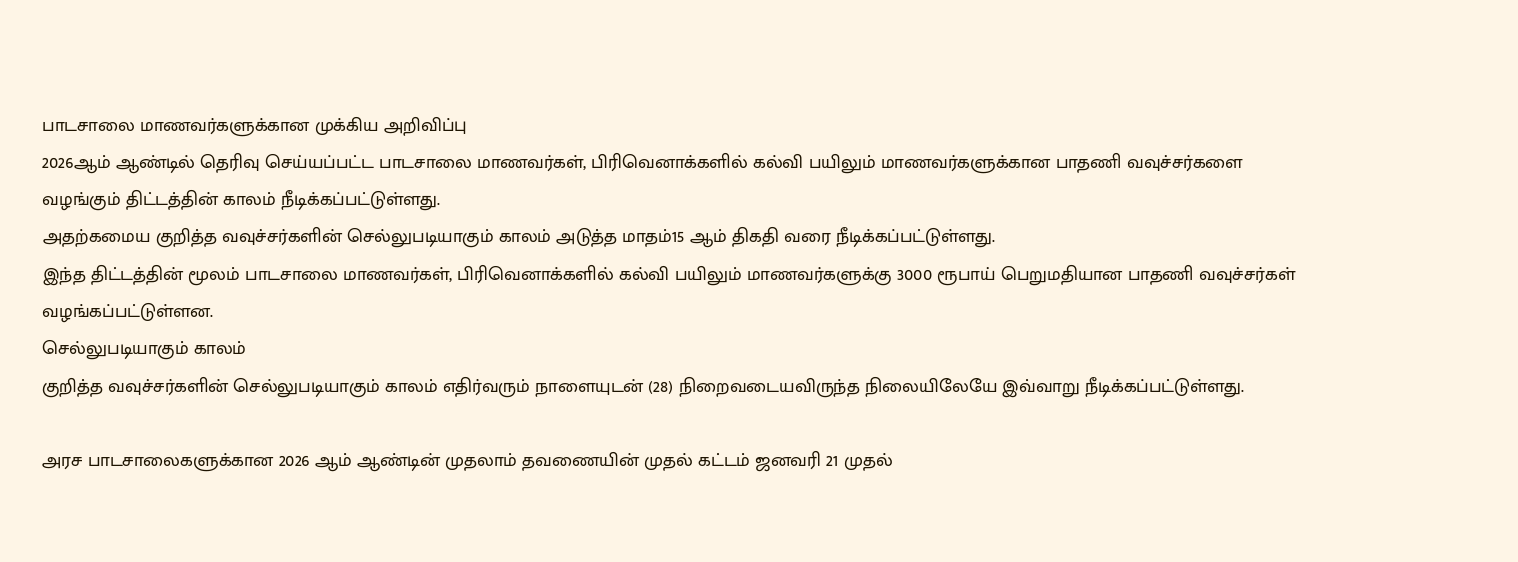பாடசாலை மாணவர்களுக்கான முக்கிய அறிவிப்பு
2026ஆம் ஆண்டில் தெரிவு செய்யப்பட்ட பாடசாலை மாணவர்கள், பிரிவெனாக்களில் கல்வி பயிலும் மாணவர்களுக்கான பாதணி வவுச்சர்களை வழங்கும் திட்டத்தின் காலம் நீடிக்கப்பட்டுள்ளது.
அதற்கமைய குறித்த வவுச்சர்களின் செல்லுபடியாகும் காலம் அடுத்த மாதம்15 ஆம் திகதி வரை நீடிக்கப்பட்டுள்ளது.
இந்த திட்டத்தின் மூலம் பாடசாலை மாணவர்கள், பிரிவெனாக்களில் கல்வி பயிலும் மாணவர்களுக்கு 3000 ரூபாய் பெறுமதியான பாதணி வவுச்சர்கள் வழங்கப்பட்டுள்ளன.
செல்லுபடியாகும் காலம்
குறித்த வவுச்சர்களின் செல்லுபடியாகும் காலம் எதிர்வரும் நாளையுடன் (28) நிறைவடையவிருந்த நிலையிலேயே இவ்வாறு நீடிக்கப்பட்டுள்ளது.

அரச பாடசாலைகளுக்கான 2026 ஆம் ஆண்டின் முதலாம் தவணையின் முதல் கட்டம் ஜனவரி 21 முதல்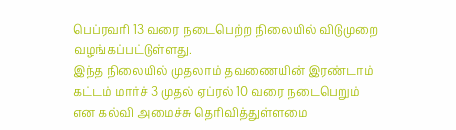பெப்ரவரி 13 வரை நடைபெற்ற நிலையில் விடுமுறை வழங்கப்பட்டுள்ளது.
இந்த நிலையில் முதலாம் தவணையின் இரண்டாம் கட்டம் மார்ச் 3 முதல் ஏப்ரல் 10 வரை நடைபெறும் என கல்வி அமைச்சு தெரிவித்துள்ளமை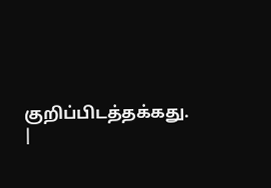குறிப்பிடத்தக்கது.
|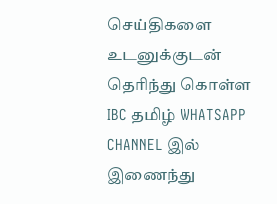செய்திகளை உடனுக்குடன் தெரிந்து கொள்ள IBC தமிழ் WHATSAPP CHANNEL இல் இணைந்து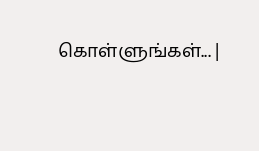கொள்ளுங்கள்... |